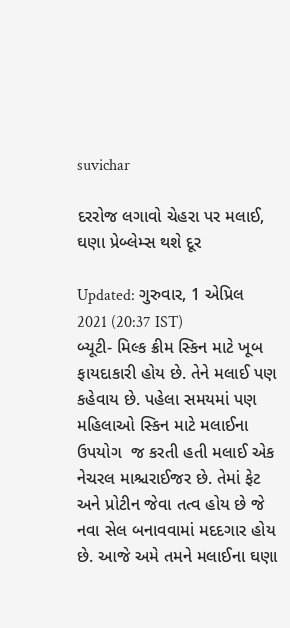suvichar

દરરોજ લગાવો ચેહરા પર મલાઈ, ઘણા પ્રેબ્લેમ્સ થશે દૂર

Updated: ગુરુવાર, 1 એપ્રિલ 2021 (20:37 IST)
બ્યૂટી- મિલ્ક ક્રીમ સ્કિન માટે ખૂબ ફાયદાકારી હોય છે. તેને મલાઈ પણ કહેવાય છે. પહેલા સમયમાં પણ મહિલાઓ સ્કિન માટે મલાઈના ઉપયોગ  જ કરતી હતી મલાઈ એક નેચરલ માશ્ચરાઈજર છે. તેમાં ફેટ અને પ્રોટીન જેવા તત્વ હોય છે જે નવા સેલ બનાવવામાં મદદગાર હોય છે. આજે અમે તમને મલાઈના ઘણા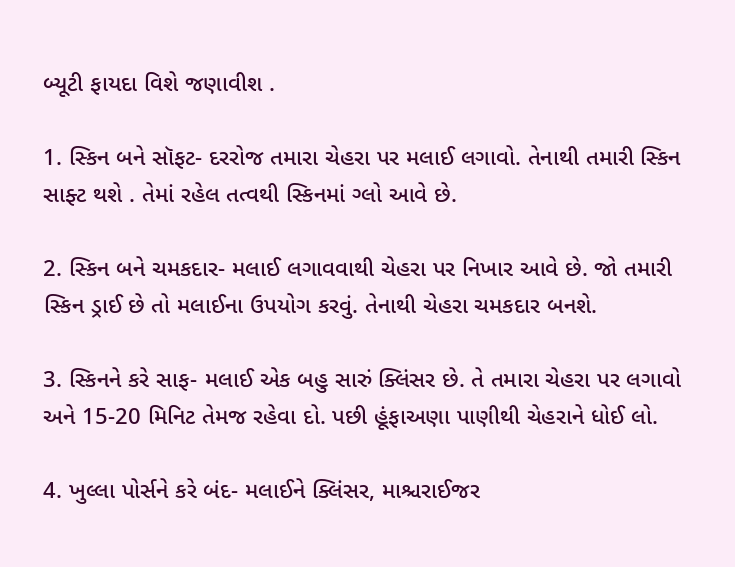બ્યૂટી ફાયદા વિશે જણાવીશ .

1. સ્કિન બને સૉફટ- દરરોજ તમારા ચેહરા પર મલાઈ લગાવો. તેનાથી તમારી સ્કિન સાફ્ટ થશે . તેમાં રહેલ તત્વથી સ્કિનમાં ગ્લો આવે છે.

2. સ્કિન બને ચમકદાર- મલાઈ લગાવવાથી ચેહરા પર નિખાર આવે છે. જો તમારી સ્કિન ડ્રાઈ છે તો મલાઈના ઉપયોગ કરવું. તેનાથી ચેહરા ચમકદાર બનશે.

3. સ્કિનને કરે સાફ- મલાઈ એક બહુ સારું ક્લિંસર છે. તે તમારા ચેહરા પર લગાવો અને 15-20 મિનિટ તેમજ રહેવા દો. પછી હૂંફાઅણા પાણીથી ચેહરાને ધોઈ લો.

4. ખુલ્લા પોર્સને કરે બંદ- મલાઈને ક્લિંસર, માશ્ચરાઈજર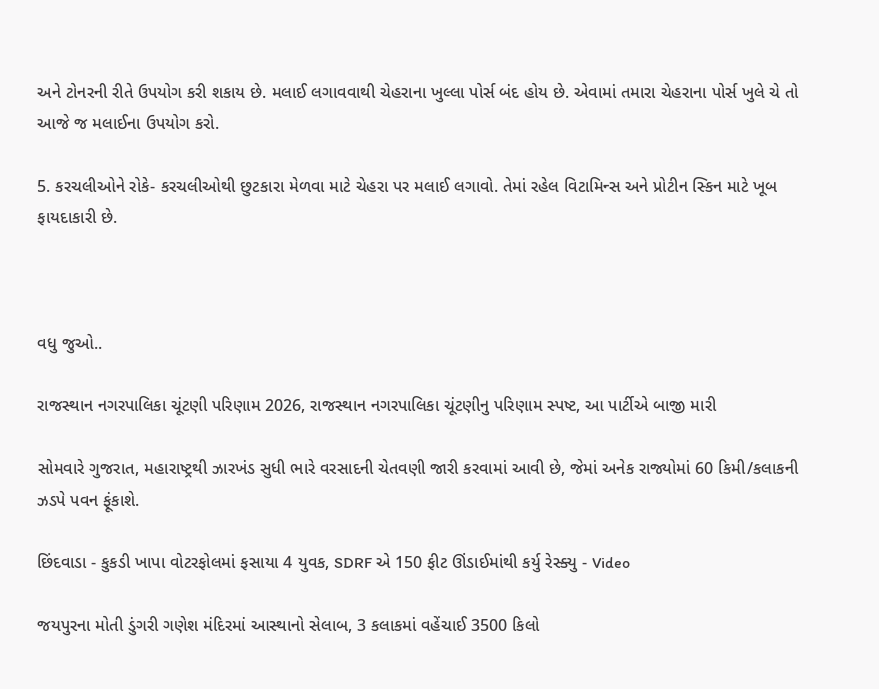અને ટોનરની રીતે ઉપયોગ કરી શકાય છે. મલાઈ લગાવવાથી ચેહરાના ખુલ્લા પોર્સ બંદ હોય છે. એવામાં તમારા ચેહરાના પોર્સ ખુલે ચે તો આજે જ મલાઈના ઉપયોગ કરો.

5. કરચલીઓને રોકે- કરચલીઓથી છુટકારા મેળવા માટે ચેહરા પર મલાઈ લગાવો. તેમાં રહેલ વિટામિન્સ અને પ્રોટીન સ્કિન માટે ખૂબ ફાયદાકારી છે.



વધુ જુઓ..

રાજસ્થાન નગરપાલિકા ચૂંટણી પરિણામ 2026, રાજસ્થાન નગરપાલિકા ચૂંટણીનુ પરિણામ સ્પષ્ટ, આ પાર્ટીએ બાજી મારી

સોમવારે ગુજરાત, મહારાષ્ટ્રથી ઝારખંડ સુધી ભારે વરસાદની ચેતવણી જારી કરવામાં આવી છે, જેમાં અનેક રાજ્યોમાં 60 કિમી/કલાકની ઝડપે પવન ફૂંકાશે.

છિંદવાડા - કુકડી ખાપા વોટરફોલમાં ફસાયા 4 યુવક, SDRF એ 150 ફીટ ઊંડાઈમાંથી કર્યુ રેસ્ક્યુ - Video

જયપુરના મોતી ડુંગરી ગણેશ મંદિરમાં આસ્થાનો સેલાબ, 3 કલાકમાં વહેંચાઈ 3500 કિલો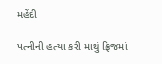મહેંદી

પત્નીની હત્યા કરી માથું ફ્રિજમાં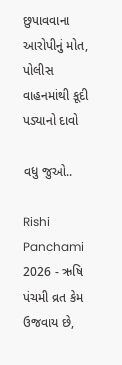છુપાવવાના આરોપીનું મોત, પોલીસ વાહનમાંથી કૂદી પડ્યાનો દાવો

વધુ જુઓ..

Rishi Panchami 2026 - ઋષિ પંચમી વ્રત કેમ ઉજવાય છે,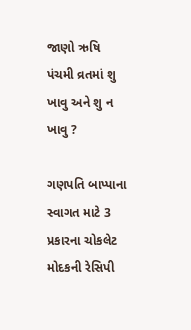જાણો ઋષિ પંચમી વ્રતમાં શુ ખાવુ અને શુ ન ખાવુ ?

ગણપતિ બાપ્પાના સ્વાગત માટે 3 પ્રકારના ચોકલેટ મોદકની રેસિપી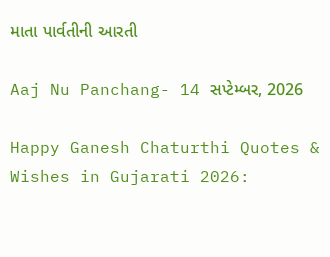માતા પાર્વતીની આરતી

Aaj Nu Panchang- 14 સપ્ટેમ્બર, 2026

Happy Ganesh Chaturthi Quotes & Wishes in Gujarati 2026: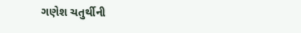ગણેશ ચતુર્થીની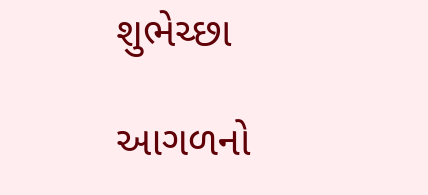શુભેચ્છા

આગળનો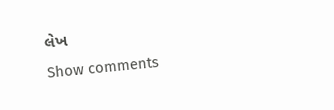લેખ
Show comments